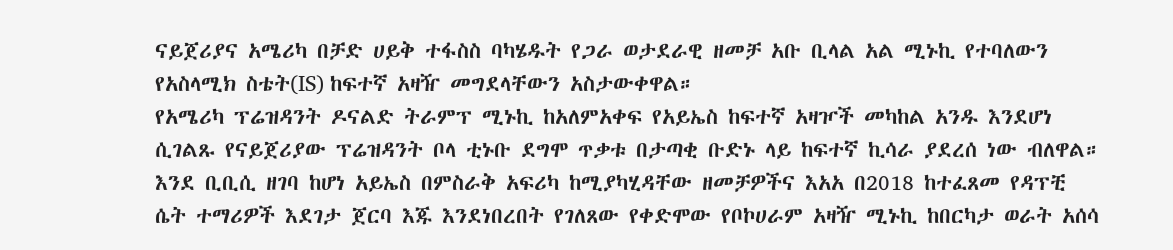ናይጀሪያና አሜሪካ በቻድ ሀይቅ ተፋስስ ባካሄዱት የጋራ ወታደራዊ ዘመቻ አቡ ቢላል አል ሚኑኪ የተባለውን የአስላሚክ ስቴት(IS) ከፍተኛ አዛዥ መግደላቸውን አስታውቀዋል።
የአሜሪካ ፕሬዝዳንት ዶናልድ ትራምፕ ሚኑኪ ከአለምአቀፍ የአይኤስ ከፍተኛ አዛዦች መካከል አንዱ እንደሆነ ሲገልጹ የናይጀሪያው ፕሬዝዳንት ቦላ ቲኑቡ ደግሞ ጥቃቱ በታጣቂ ቡድኑ ላይ ከፍተኛ ኪሳራ ያደረሰ ነው ብለዋል።
እንደ ቢቢሲ ዘገባ ከሆነ አይኤስ በምስራቅ አፍሪካ ከሚያካሂዳቸው ዘመቻዎችና እአአ በ2018 ከተፈጸመ የዳፕቺ ሴት ተማሪዎች እደገታ ጀርባ እጁ እንደነበረበት የገለጸው የቀድሞው የቦኮሀራም አዛዥ ሚኑኪ ከበርካታ ወራት አሰሳ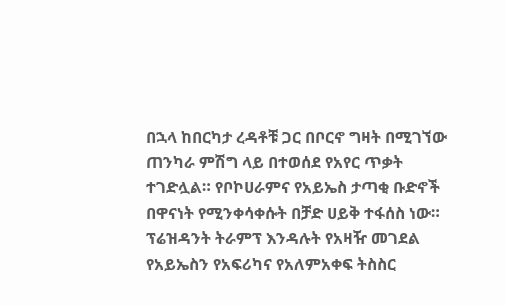በኋላ ከበርካታ ረዳቶቹ ጋር በቦርኖ ግዛት በሚገኘው ጠንካራ ምሽግ ላይ በተወሰደ የአየር ጥቃት ተገድሏል። የቦኮሀራምና የአይኤስ ታጣቂ ቡድኖች በዋናነት የሚንቀሳቀሱት በቻድ ሀይቅ ተፋሰስ ነው።
ፕሬዝዳንት ትራምፕ እንዳሉት የአዛዥ መገደል የአይኤስን የአፍሪካና የአለምአቀፍ ትስስር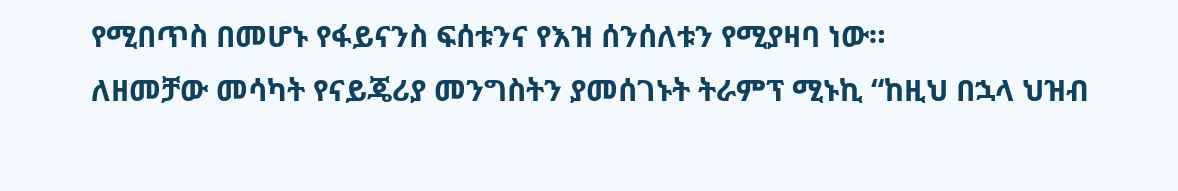የሚበጥስ በመሆኑ የፋይናንስ ፍሰቱንና የእዝ ሰንሰለቱን የሚያዛባ ነው።
ለዘመቻው መሳካት የናይጄሪያ መንግስትን ያመሰገኑት ትራምፕ ሚኑኪ “ከዚህ በኋላ ህዝብ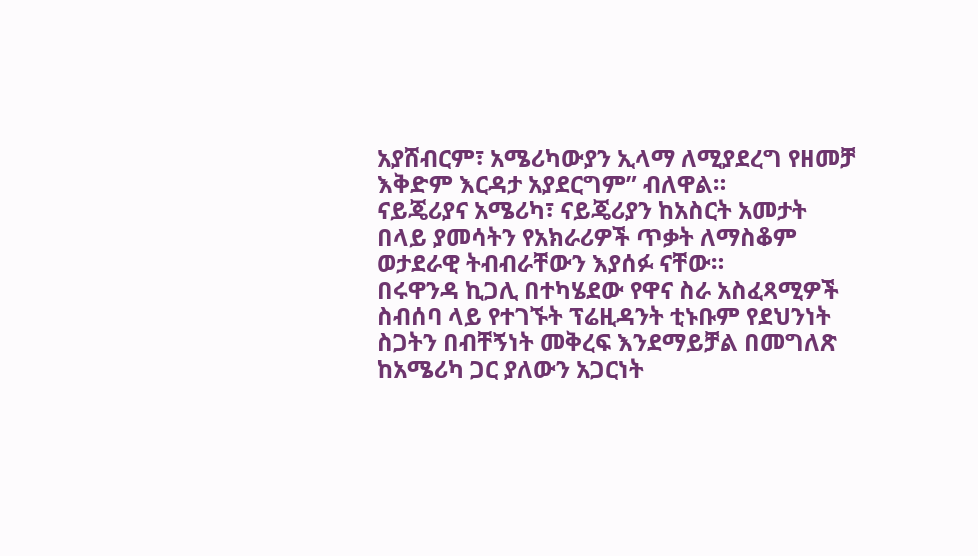አያሸብርም፣ አሜሪካውያን ኢላማ ለሚያደረግ የዘመቻ እቅድም እርዳታ አያደርግም” ብለዋል።
ናይጄሪያና አሜሪካ፣ ናይጄሪያን ከአስርት አመታት በላይ ያመሳትን የአክራሪዎች ጥቃት ለማስቆም ወታደራዊ ትብብራቸውን እያሰፉ ናቸው።
በሩዋንዳ ኪጋሊ በተካሄደው የዋና ስራ አስፈጻሚዎች ስብሰባ ላይ የተገኙት ፕሬዚዳንት ቲኑቡም የደህንነት ስጋትን በብቸኝነት መቅረፍ እንደማይቻል በመግለጽ ከአሜሪካ ጋር ያለውን አጋርነት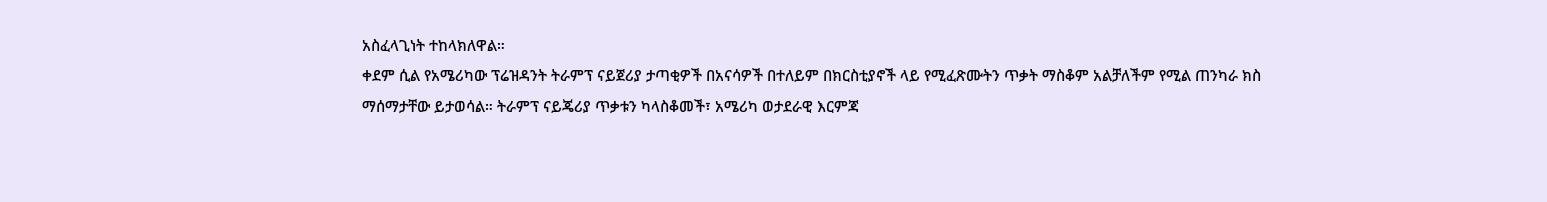አስፈላጊነት ተከላክለዋል።
ቀደም ሲል የአሜሪካው ፕሬዝዳንት ትራምፕ ናይጀሪያ ታጣቂዎች በአናሳዎች በተለይም በክርስቲያኖች ላይ የሚፈጽሙትን ጥቃት ማስቆም አልቻለችም የሚል ጠንካራ ክስ ማሰማታቸው ይታወሳል። ትራምፕ ናይጄሪያ ጥቃቱን ካላስቆመች፣ አሜሪካ ወታደራዊ እርምጃ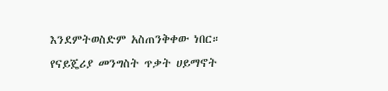እንደምትወስድም አስጠንቅቀው ነበር። የናይጄሪያ መንግስት ጥቃት ሀይማኖት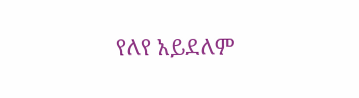የለየ አይደለም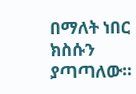በማለት ነበር ክስሱን ያጣጣለው።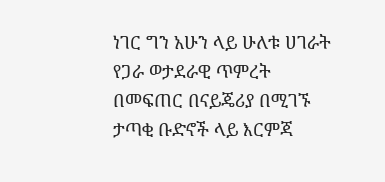ነገር ግን አሁን ላይ ሁለቱ ሀገራት የጋራ ወታደራዊ ጥምረት በመፍጠር በናይጄሪያ በሚገኙ ታጣቂ ቡድኖች ላይ እርምጃ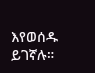እየወሰዱ ይገኛሉ።